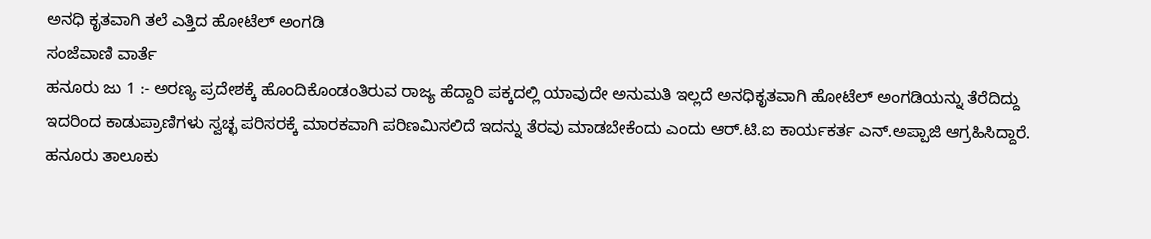ಅನಧಿ ಕೃತವಾಗಿ ತಲೆ ಎತ್ತಿದ ಹೋಟೆಲ್ ಅಂಗಡಿ
ಸಂಜೆವಾಣಿ ವಾರ್ತೆ
ಹನೂರು ಜು 1 :- ಅರಣ್ಯ ಪ್ರದೇಶಕ್ಕೆ ಹೊಂದಿಕೊಂಡಂತಿರುವ ರಾಜ್ಯ ಹೆದ್ದಾರಿ ಪಕ್ಕದಲ್ಲಿ ಯಾವುದೇ ಅನುಮತಿ ಇಲ್ಲದೆ ಅನಧಿಕೃತವಾಗಿ ಹೋಟೆಲ್ ಅಂಗಡಿಯನ್ನು ತೆರೆದಿದ್ದು ಇದರಿಂದ ಕಾಡುಪ್ರಾಣಿಗಳು ಸ್ವಚ್ಛ ಪರಿಸರಕ್ಕೆ ಮಾರಕವಾಗಿ ಪರಿಣಮಿಸಲಿದೆ ಇದನ್ನು ತೆರವು ಮಾಡಬೇಕೆಂದು ಎಂದು ಆರ್.ಟಿ.ಐ ಕಾರ್ಯಕರ್ತ ಎನ್.ಅಪ್ಪಾಜಿ ಆಗ್ರಹಿಸಿದ್ದಾರೆ.
ಹನೂರು ತಾಲೂಕು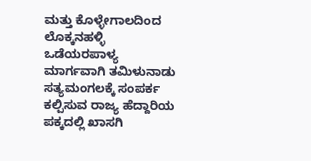ಮತ್ತು ಕೊಳ್ಳೇಗಾಲದಿಂದ ಲೊಕ್ಕನಹಳ್ಳಿ ಒಡೆಯರಪಾಳ್ಯ ಮಾರ್ಗವಾಗಿ ತಮಿಳುನಾಡು ಸತ್ಯಮಂಗಲಕ್ಕೆ ಸಂಪರ್ಕ ಕಲ್ಪಿಸುವ ರಾಜ್ಯ ಹೆದ್ದಾರಿಯ ಪಕ್ಕದಲ್ಲಿ ಖಾಸಗಿ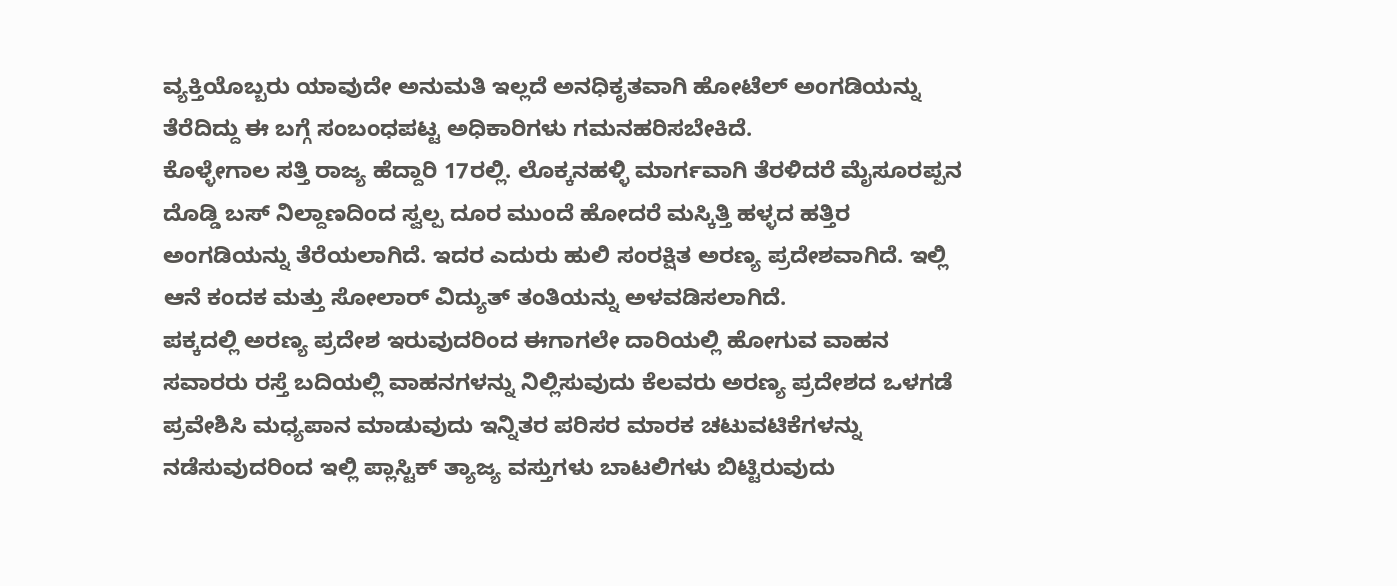ವ್ಯಕ್ತಿಯೊಬ್ಬರು ಯಾವುದೇ ಅನುಮತಿ ಇಲ್ಲದೆ ಅನಧಿಕೃತವಾಗಿ ಹೋಟೆಲ್ ಅಂಗಡಿಯನ್ನು ತೆರೆದಿದ್ದು ಈ ಬಗ್ಗೆ ಸಂಬಂಧಪಟ್ಟ ಅಧಿಕಾರಿಗಳು ಗಮನಹರಿಸಬೇಕಿದೆ.
ಕೊಳ್ಳೇಗಾಲ ಸತ್ತಿ ರಾಜ್ಯ ಹೆದ್ದಾರಿ 17ರಲ್ಲಿ. ಲೊಕ್ಕನಹಳ್ಳಿ ಮಾರ್ಗವಾಗಿ ತೆರಳಿದರೆ ಮೈಸೂರಪ್ಪನ ದೊಡ್ಡಿ ಬಸ್ ನಿಲ್ದಾಣದಿಂದ ಸ್ವಲ್ಪ ದೂರ ಮುಂದೆ ಹೋದರೆ ಮಸ್ಕಿತ್ತಿ ಹಳ್ಳದ ಹತ್ತಿರ ಅಂಗಡಿಯನ್ನು ತೆರೆಯಲಾಗಿದೆ. ಇದರ ಎದುರು ಹುಲಿ ಸಂರಕ್ಷಿತ ಅರಣ್ಯ ಪ್ರದೇಶವಾಗಿದೆ. ಇಲ್ಲಿ ಆನೆ ಕಂದಕ ಮತ್ತು ಸೋಲಾರ್ ವಿದ್ಯುತ್ ತಂತಿಯನ್ನು ಅಳವಡಿಸಲಾಗಿದೆ.
ಪಕ್ಕದಲ್ಲಿ ಅರಣ್ಯ ಪ್ರದೇಶ ಇರುವುದರಿಂದ ಈಗಾಗಲೇ ದಾರಿಯಲ್ಲಿ ಹೋಗುವ ವಾಹನ ಸವಾರರು ರಸ್ತೆ ಬದಿಯಲ್ಲಿ ವಾಹನಗಳನ್ನು ನಿಲ್ಲಿಸುವುದು ಕೆಲವರು ಅರಣ್ಯ ಪ್ರದೇಶದ ಒಳಗಡೆ ಪ್ರವೇಶಿಸಿ ಮಧ್ಯಪಾನ ಮಾಡುವುದು ಇನ್ನಿತರ ಪರಿಸರ ಮಾರಕ ಚಟುವಟಿಕೆಗಳನ್ನು ನಡೆಸುವುದರಿಂದ ಇಲ್ಲಿ ಪ್ಲಾಸ್ಟಿಕ್ ತ್ಯಾಜ್ಯ ವಸ್ತುಗಳು ಬಾಟಲಿಗಳು ಬಿಟ್ಟಿರುವುದು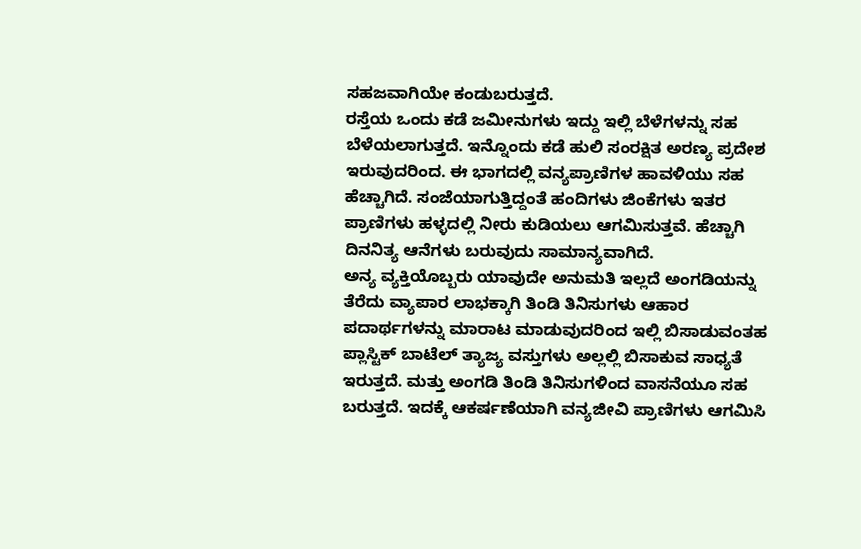ಸಹಜವಾಗಿಯೇ ಕಂಡುಬರುತ್ತದೆ.
ರಸ್ತೆಯ ಒಂದು ಕಡೆ ಜಮೀನುಗಳು ಇದ್ದು ಇಲ್ಲಿ ಬೆಳೆಗಳನ್ನು ಸಹ ಬೆಳೆಯಲಾಗುತ್ತದೆ. ಇನ್ನೊಂದು ಕಡೆ ಹುಲಿ ಸಂರಕ್ಷಿತ ಅರಣ್ಯ ಪ್ರದೇಶ ಇರುವುದರಿಂದ. ಈ ಭಾಗದಲ್ಲಿ ವನ್ಯಪ್ರಾಣಿಗಳ ಹಾವಳಿಯು ಸಹ ಹೆಚ್ಚಾಗಿದೆ. ಸಂಜೆಯಾಗುತ್ತಿದ್ದಂತೆ ಹಂದಿಗಳು ಜಿಂಕೆಗಳು ಇತರ ಪ್ರಾಣಿಗಳು ಹಳ್ಳದಲ್ಲಿ ನೀರು ಕುಡಿಯಲು ಆಗಮಿಸುತ್ತವೆ. ಹೆಚ್ಚಾಗಿ ದಿನನಿತ್ಯ ಆನೆಗಳು ಬರುವುದು ಸಾಮಾನ್ಯವಾಗಿದೆ.
ಅನ್ಯ ವ್ಯಕ್ತಿಯೊಬ್ಬರು ಯಾವುದೇ ಅನುಮತಿ ಇಲ್ಲದೆ ಅಂಗಡಿಯನ್ನು ತೆರೆದು ವ್ಯಾಪಾರ ಲಾಭಕ್ಕಾಗಿ ತಿಂಡಿ ತಿನಿಸುಗಳು ಆಹಾರ ಪದಾರ್ಥಗಳನ್ನು ಮಾರಾಟ ಮಾಡುವುದರಿಂದ ಇಲ್ಲಿ ಬಿಸಾಡುವಂತಹ ಪ್ಲಾಸ್ಟಿಕ್ ಬಾಟೆಲ್ ತ್ಯಾಜ್ಯ ವಸ್ತುಗಳು ಅಲ್ಲಲ್ಲಿ ಬಿಸಾಕುವ ಸಾಧ್ಯತೆ ಇರುತ್ತದೆ. ಮತ್ತು ಅಂಗಡಿ ತಿಂಡಿ ತಿನಿಸುಗಳಿಂದ ವಾಸನೆಯೂ ಸಹ ಬರುತ್ತದೆ. ಇದಕ್ಕೆ ಆಕರ್ಷಣೆಯಾಗಿ ವನ್ಯಜೀವಿ ಪ್ರಾಣಿಗಳು ಆಗಮಿಸಿ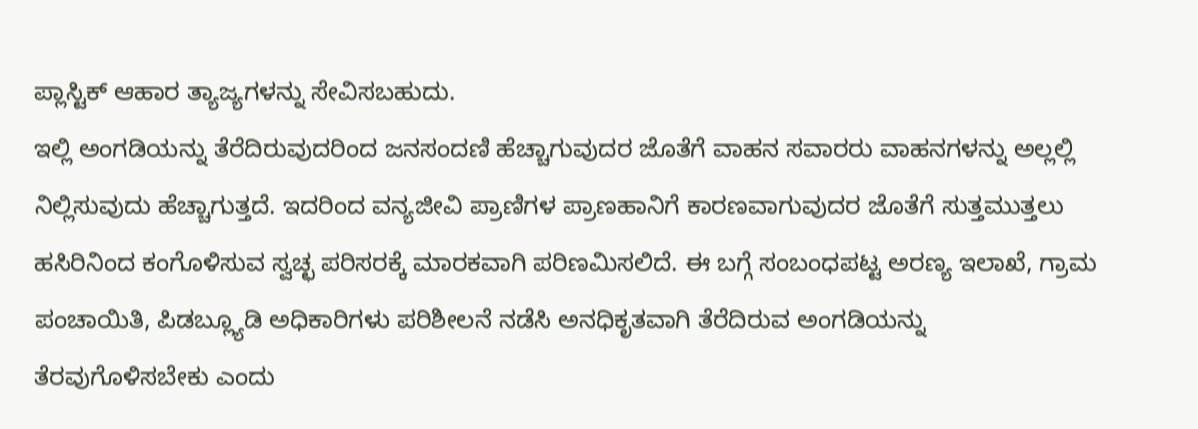ಪ್ಲಾಸ್ಟಿಕ್ ಆಹಾರ ತ್ಯಾಜ್ಯಗಳನ್ನು ಸೇವಿಸಬಹುದು.
ಇಲ್ಲಿ ಅಂಗಡಿಯನ್ನು ತೆರೆದಿರುವುದರಿಂದ ಜನಸಂದಣಿ ಹೆಚ್ಚಾಗುವುದರ ಜೊತೆಗೆ ವಾಹನ ಸವಾರರು ವಾಹನಗಳನ್ನು ಅಲ್ಲಲ್ಲಿ ನಿಲ್ಲಿಸುವುದು ಹೆಚ್ಚಾಗುತ್ತದೆ. ಇದರಿಂದ ವನ್ಯಜೀವಿ ಪ್ರಾಣಿಗಳ ಪ್ರಾಣಹಾನಿಗೆ ಕಾರಣವಾಗುವುದರ ಜೊತೆಗೆ ಸುತ್ತಮುತ್ತಲು ಹಸಿರಿನಿಂದ ಕಂಗೊಳಿಸುವ ಸ್ವಚ್ಛ ಪರಿಸರಕ್ಕೆ ಮಾರಕವಾಗಿ ಪರಿಣಮಿಸಲಿದೆ. ಈ ಬಗ್ಗೆ ಸಂಬಂಧಪಟ್ಟ ಅರಣ್ಯ ಇಲಾಖೆ, ಗ್ರಾಮ ಪಂಚಾಯಿತಿ, ಪಿಡಬ್ಲ್ಯೂಡಿ ಅಧಿಕಾರಿಗಳು ಪರಿಶೀಲನೆ ನಡೆಸಿ ಅನಧಿಕೃತವಾಗಿ ತೆರೆದಿರುವ ಅಂಗಡಿಯನ್ನು ತೆರವುಗೊಳಿಸಬೇಕು ಎಂದು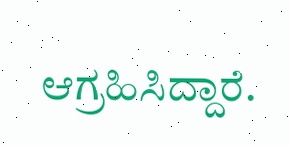ಆಗ್ರಹಿಸಿದ್ದಾರೆ.